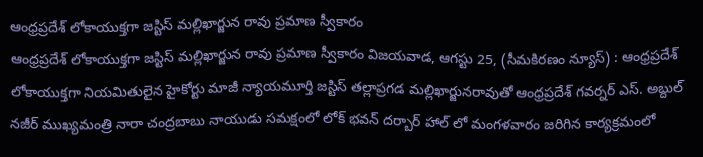ఆంధ్రప్రదేశ్ లోకాయుక్తగా జస్టిస్ మల్లిఖార్జున రావు ప్రమాణ స్వీకారం
ఆంధ్రప్రదేశ్ లోకాయుక్తగా జస్టిస్ మల్లిఖార్జున రావు ప్రమాణ స్వీకారం విజయవాడ, ఆగస్టు 25, (సీమకిరణం న్యూస్) : ఆంధ్రప్రదేశ్ లోకాయుక్తగా నియమితులైన హైకోర్టు మాజీ న్యాయమూర్తి జస్టిస్ తల్లాప్రగడ మల్లిఖార్జునరావుతో ఆంధ్రప్రదేశ్ గవర్నర్ ఎస్. అబ్దుల్ నజీర్ ముఖ్యమంత్రి నారా చంద్రబాబు నాయుడు సమక్షంలో లోక్ భవన్ దర్బార్ హాల్ లో మంగళవారం జరిగిన కార్యక్రమంలో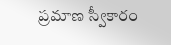ప్రమాణ స్వీకారం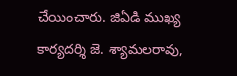చేయించారు. జిఏడి ముఖ్య కార్యదర్శి జె. శ్యామలరావు,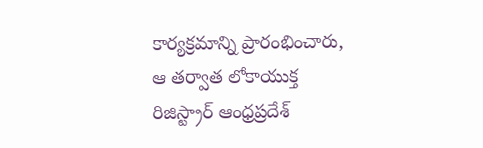కార్యక్రమాన్ని ప్రారంభించారు, ఆ తర్వాత లోకాయుక్త రిజిస్ట్రార్ ఆంధ్రప్రదేశ్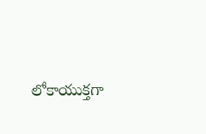లోకాయుక్తగా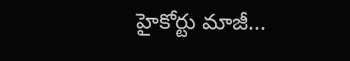హైకోర్టు మాజీ...